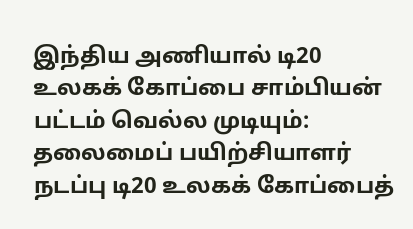இந்திய அணியால் டி20 உலகக் கோப்பை சாம்பியன் பட்டம் வெல்ல முடியும்: தலைமைப் பயிற்சியாளர்
நடப்பு டி20 உலகக் கோப்பைத்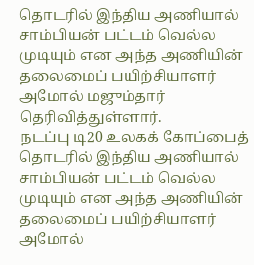தொடரில் இந்திய அணியால் சாம்பியன் பட்டம் வெல்ல முடியும் என அந்த அணியின் தலைமைப் பயிற்சியாளர் அமோல் மஜும்தார் தெரிவித்துள்ளார்.
நடப்பு டி20 உலகக் கோப்பைத் தொடரில் இந்திய அணியால் சாம்பியன் பட்டம் வெல்ல முடியும் என அந்த அணியின் தலைமைப் பயிற்சியாளர் அமோல்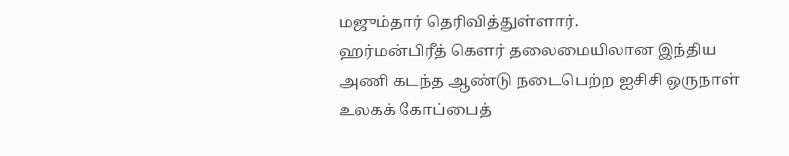மஜும்தார் தெரிவித்துள்ளார்.
ஹர்மன்பிரீத் கௌர் தலைமையிலான இந்திய அணி கடந்த ஆண்டு நடைபெற்ற ஐசிசி ஒருநாள் உலகக் கோப்பைத்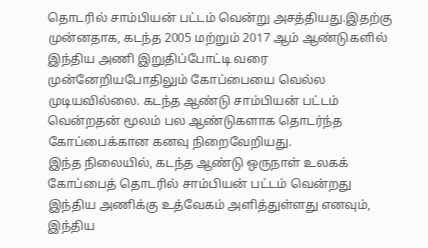தொடரில் சாம்பியன் பட்டம் வென்று அசத்தியது.இதற்கு முன்னதாக, கடந்த 2005 மற்றும் 2017 ஆம் ஆண்டுகளில் இந்திய அணி இறுதிப்போட்டி வரை முன்னேறியபோதிலும் கோப்பையை வெல்ல முடியவில்லை. கடந்த ஆண்டு சாம்பியன் பட்டம் வென்றதன் மூலம் பல ஆண்டுகளாக தொடர்ந்த கோப்பைக்கான கனவு நிறைவேறியது.
இந்த நிலையில், கடந்த ஆண்டு ஒருநாள் உலகக் கோப்பைத் தொடரில் சாம்பியன் பட்டம் வென்றது இந்திய அணிக்கு உத்வேகம் அளித்துள்ளது எனவும், இந்திய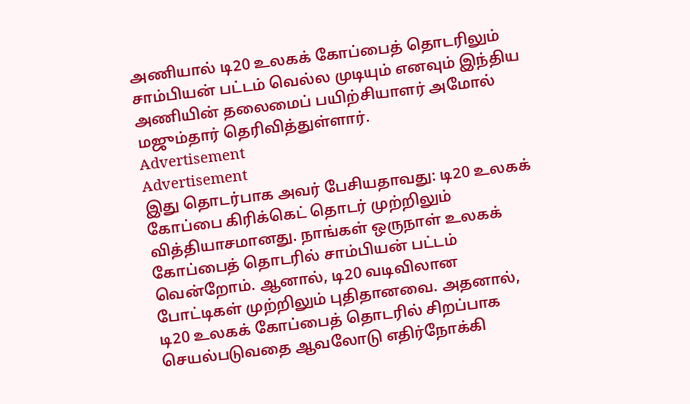அணியால் டி20 உலகக் கோப்பைத் தொடரிலும் சாம்பியன் பட்டம் வெல்ல முடியும் எனவும் இந்திய அணியின் தலைமைப் பயிற்சியாளர் அமோல் மஜும்தார் தெரிவித்துள்ளார்.
Advertisement
Advertisement
இது தொடர்பாக அவர் பேசியதாவது: டி20 உலகக் கோப்பை கிரிக்கெட் தொடர் முற்றிலும் வித்தியாசமானது. நாங்கள் ஒருநாள் உலகக் கோப்பைத் தொடரில் சாம்பியன் பட்டம் வென்றோம். ஆனால், டி20 வடிவிலான போட்டிகள் முற்றிலும் புதிதானவை. அதனால், டி20 உலகக் கோப்பைத் தொடரில் சிறப்பாக செயல்படுவதை ஆவலோடு எதிர்நோக்கி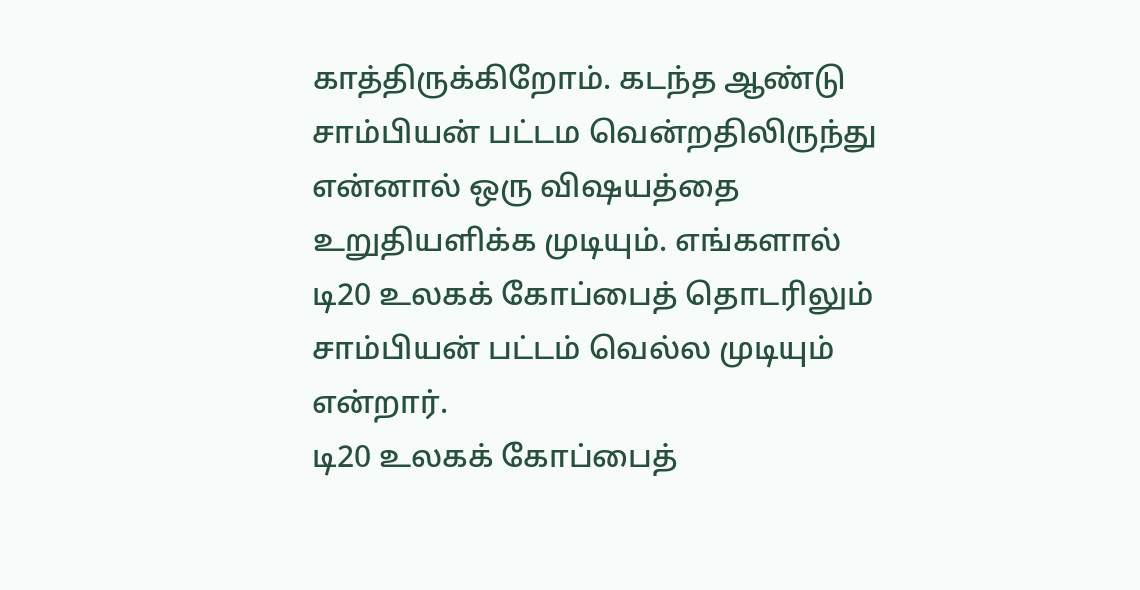காத்திருக்கிறோம். கடந்த ஆண்டு சாம்பியன் பட்டம வென்றதிலிருந்து என்னால் ஒரு விஷயத்தை உறுதியளிக்க முடியும். எங்களால் டி20 உலகக் கோப்பைத் தொடரிலும் சாம்பியன் பட்டம் வெல்ல முடியும் என்றார்.
டி20 உலகக் கோப்பைத்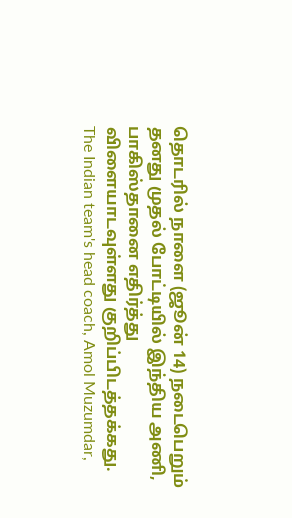தொடரில் நாளை (ஜூன் 14) நடைபெறும் தனது முதல் போட்டியில் இந்திய அணி, பாகிஸ்தானை எதிர்த்து விளையாடவுள்ளது குறிப்பிடத்தக்கது.
The Indian team's head coach, Amol Muzumdar,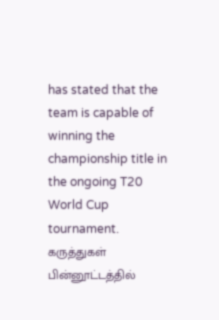has stated that the team is capable of winning the championship title in the ongoing T20 World Cup tournament.
கருத்துகள்
பின்னூட்டத்தில்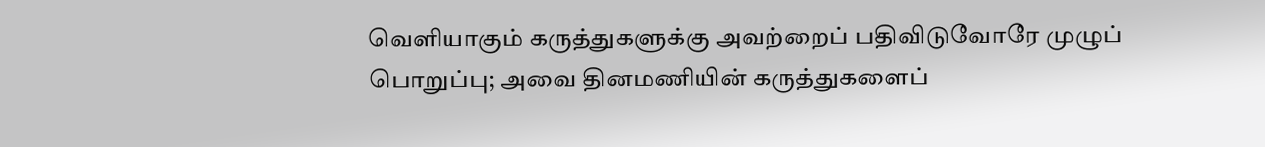வெளியாகும் கருத்துகளுக்கு அவற்றைப் பதிவிடுவோரே முழுப் பொறுப்பு; அவை தினமணியின் கருத்துகளைப்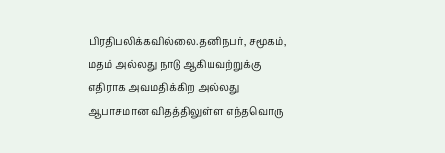பிரதிபலிக்கவில்லை.தனிநபர், சமூகம், மதம் அல்லது நாடு ஆகியவற்றுக்கு எதிராக அவமதிக்கிற அல்லது ஆபாசமான விதத்திலுள்ள எந்தவொரு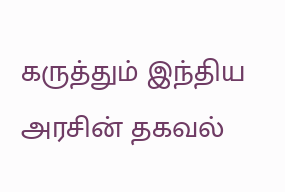கருத்தும் இந்திய அரசின் தகவல்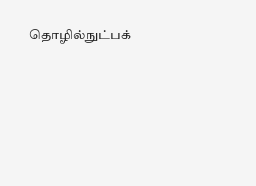தொழில்நுட்பக்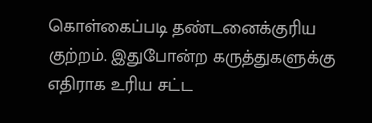கொள்கைப்படி தண்டனைக்குரிய குற்றம். இதுபோன்ற கருத்துகளுக்கு எதிராக உரிய சட்ட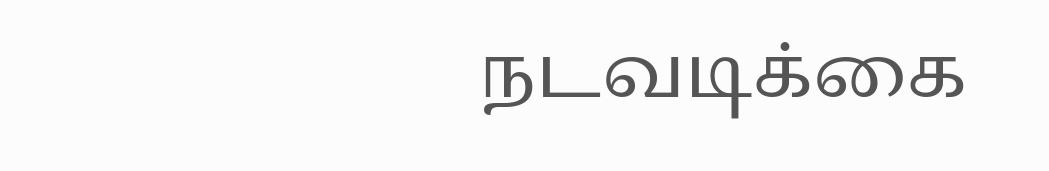நடவடிக்கை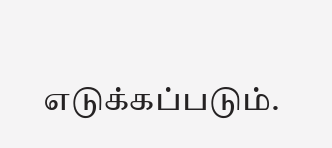எடுக்கப்படும்.